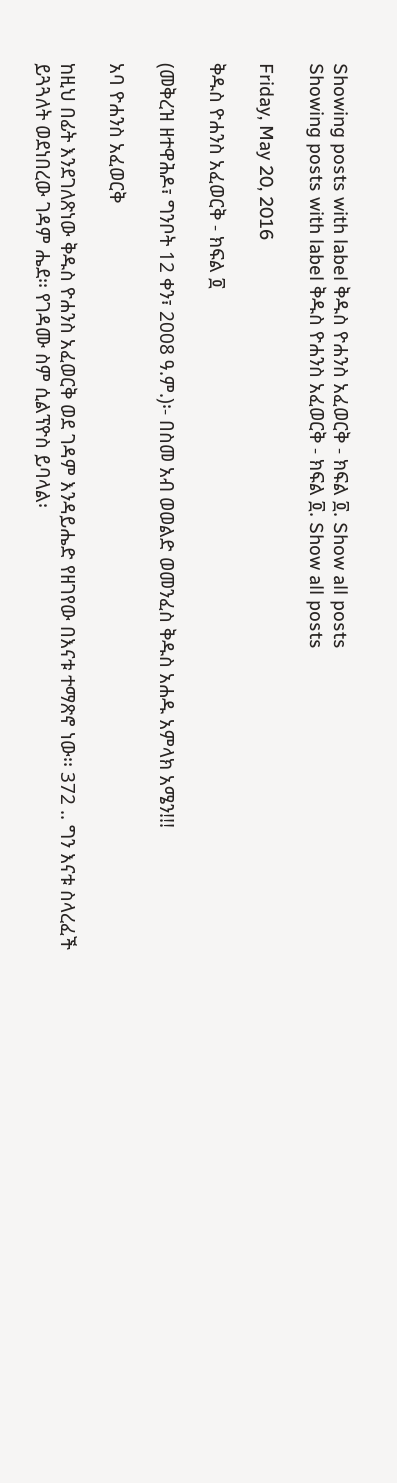Showing posts with label ቅዱስ ዮሐንስ አፈወርቅ - ክፍል ፬. Show all posts
Showing posts with label ቅዱስ ዮሐንስ አፈወርቅ - ክፍል ፬. Show all posts

Friday, May 20, 2016

ቅዱስ ዮሐንስ አፈወርቅ - ክፍል ፬

(መቅረዝ ዘተዋሕዶ፣ ግንቦት 12 ቀን፣ 2008 ዓ.ም.)፡- በስመ አብ ወወልድ ወመንፈስ ቅዱስ አሐዱ አምላክ አሜን!!!

አባ ዮሐንስ አፈወርቅ

ከዚህ በፊት እንደገለጽነው ቅዱስ ዮሐንስ አፈወርቅ ወደ ገዳም እንዳይሔድ የዘገየው በእናቱ ተማጽኖ ነው፡፡ 372 .. ግን እናቱ ስላረፈች ይጓጓለት ወደነበረው ገዳም ሔደ፡፡ የገዳሙ ስም ሲልፕዮስ ይባላል፡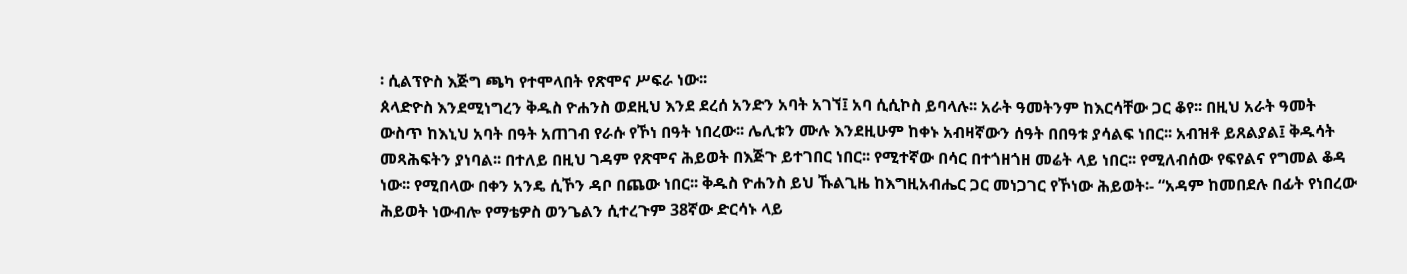፡ ሲልፕዮስ እጅግ ጫካ የተሞላበት የጽሞና ሥፍራ ነው፡፡
ጰላድዮስ እንደሚነግረን ቅዱስ ዮሐንስ ወደዚህ እንደ ደረሰ አንድን አባት አገኘ፤ አባ ሲሲኮስ ይባላሉ፡፡ አራት ዓመትንም ከእርሳቸው ጋር ቆየ፡፡ በዚህ አራት ዓመት ውስጥ ከእኒህ አባት በዓት አጠገብ የራሱ የኾነ በዓት ነበረው፡፡ ሌሊቱን ሙሉ እንደዚሁም ከቀኑ አብዛኛውን ሰዓት በበዓቱ ያሳልፍ ነበር፡፡ አብዝቶ ይጸልያል፤ ቅዱሳት መጻሕፍትን ያነባል፡፡ በተለይ በዚህ ገዳም የጽሞና ሕይወት በእጅጉ ይተገበር ነበር፡፡ የሚተኛው በሳር በተጎዘጎዘ መሬት ላይ ነበር፡፡ የሚለብሰው የፍየልና የግመል ቆዳ ነው፡፡ የሚበላው በቀን አንዴ ሲኾን ዳቦ በጨው ነበር፡፡ ቅዱስ ዮሐንስ ይህ ኹልጊዜ ከእግዚአብሔር ጋር መነጋገር የኾነው ሕይወት፡- “አዳም ከመበደሉ በፊት የነበረው ሕይወት ነውብሎ የማቴዎስ ወንጌልን ሲተረጉም 38ኛው ድርሳኑ ላይ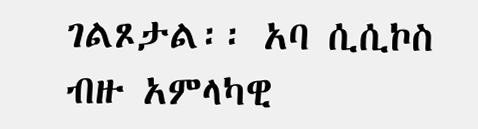ገልጾታል፡፡ አባ ሲሲኮስ ብዙ አምላካዊ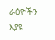ራዕዮችን እያዩ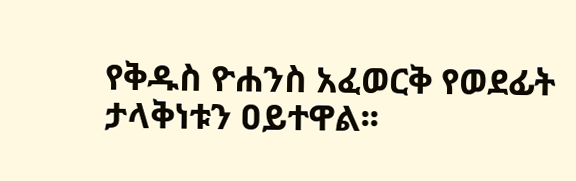የቅዱስ ዮሐንስ አፈወርቅ የወደፊት ታላቅነቱን ዐይተዋል፡፡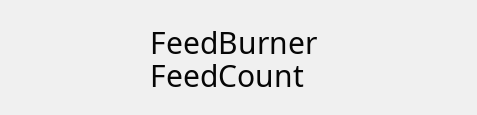FeedBurner FeedCount